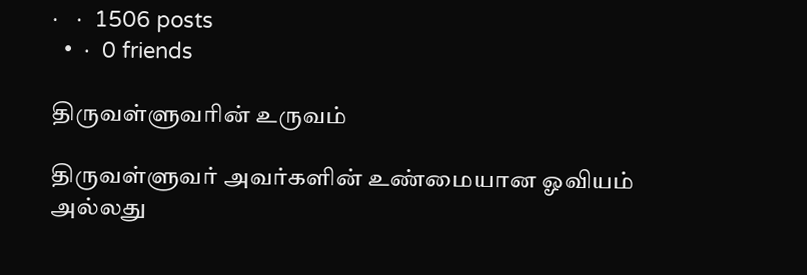·   ·  1506 posts
  •  ·  0 friends

திருவள்ளுவரின் உருவம்

திருவள்ளுவர் அவர்களின் உண்மையான ஓவியம் அல்லது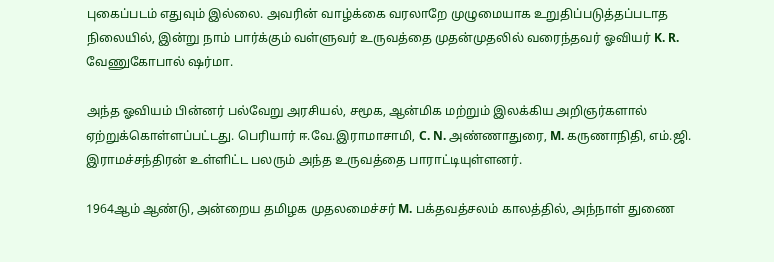புகைப்படம் எதுவும் இல்லை. அவரின் வாழ்க்கை வரலாறே முழுமையாக உறுதிப்படுத்தப்படாத நிலையில், இன்று நாம் பார்க்கும் வள்ளுவர் உருவத்தை முதன்முதலில் வரைந்தவர் ஓவியர் K. R. வேணுகோபால் ஷர்மா.

அந்த ஓவியம் பின்னர் பல்வேறு அரசியல், சமூக, ஆன்மிக மற்றும் இலக்கிய அறிஞர்களால் ஏற்றுக்கொள்ளப்பட்டது. பெரியார் ஈ.வே.இராமாசாமி, C. N. அண்ணாதுரை, M. கருணாநிதி, எம்.ஜி. இராமச்சந்திரன் உள்ளிட்ட பலரும் அந்த உருவத்தை பாராட்டியுள்ளனர்.

1964ஆம் ஆண்டு, அன்றைய தமிழக முதலமைச்சர் M. பக்தவத்சலம் காலத்தில், அந்நாள் துணை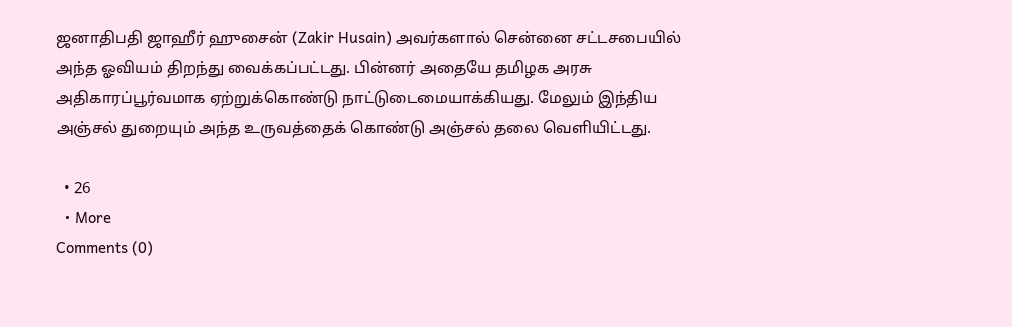ஜனாதிபதி ஜாஹீர் ஹுசைன் (Zakir Husain) அவர்களால் சென்னை சட்டசபையில் அந்த ஓவியம் திறந்து வைக்கப்பட்டது. பின்னர் அதையே தமிழக அரசு அதிகாரப்பூர்வமாக ஏற்றுக்கொண்டு நாட்டுடைமையாக்கியது. மேலும் இந்திய அஞ்சல் துறையும் அந்த உருவத்தைக் கொண்டு அஞ்சல் தலை வெளியிட்டது.

  • 26
  • More
Comments (0)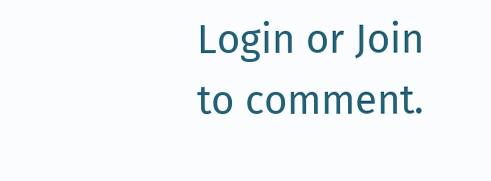Login or Join to comment.